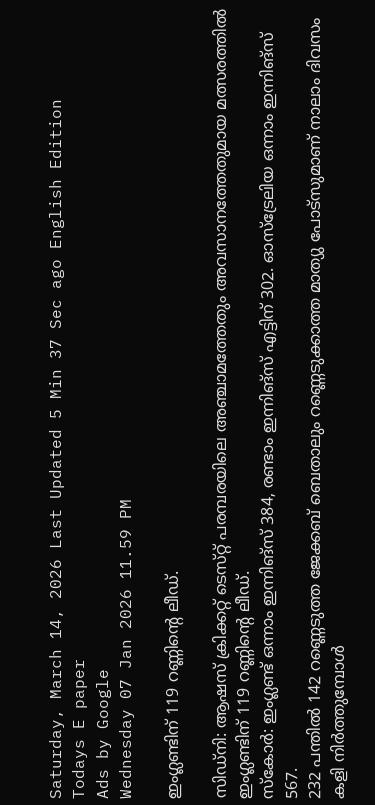Saturday, March 14, 2026 Last Updated 5 Min 37 Sec ago English Edition
Todays E paper
Ads by Google
Wednesday 07 Jan 2026 11.59 PM

ഇംഗ്ലണ്ടിന്‌ 119 റണ്ണിന്റെ ലീഡ്‌.

സിഡ്‌നി: ആഷസ്‌ ക്രിക്കറ്റ്‌ ടെസ്‌റ്റ് പരമ്പരയിലെ അഞ്ചാമത്തേതും അവസാനത്തേതുമായ മത്സരത്തില്‍ ഇംഗ്ലണ്ടിന്‌ 119 റണ്ണിന്റെ ലീഡ്‌.
സ്‌കോര്‍: ഇംഗ്ലണ്ട്‌ ഒന്നാം ഇന്നിങ്‌സ് 384, രണ്ടാം ഇന്നിങ്‌സ് എട്ടിന്‌ 302. ഓസ്‌ട്രേലിയ ഒന്നാം ഇന്നിങ്‌സ് 567.
232 പന്തില്‍ 142 റണ്ണെടുത്ത ജേക്കബ്‌ ബെതാലും റണ്ണെടുക്കാത്ത മാത്യു പോട്‌സുമാണ്‌ നാലാം ദിവസം കളി നിര്‍ത്തുമ്പോള്‍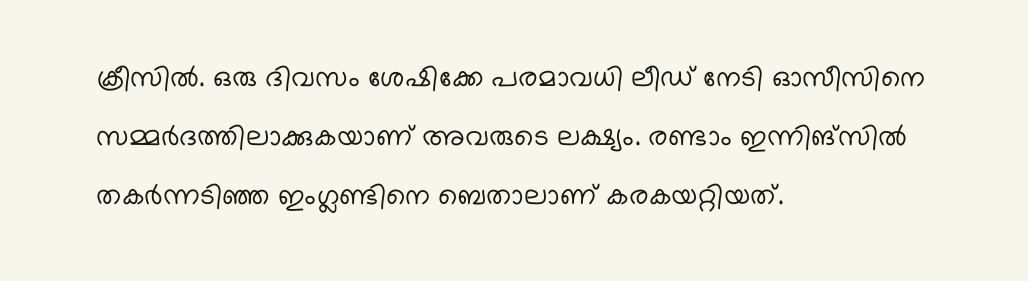ക്രീസില്‍. ഒരു ദിവസം ശേഷിക്കേ പരമാവധി ലീഡ്‌ നേടി ഓസീസിനെ സമ്മര്‍ദത്തിലാക്കുകയാണ്‌ അവരുടെ ലക്ഷ്യം. രണ്ടാം ഇന്നിങ്‌സില്‍ തകര്‍ന്നടിഞ്ഞ ഇംഗ്ലണ്ടിനെ ബെതാലാണ്‌ കരകയറ്റിയത്‌.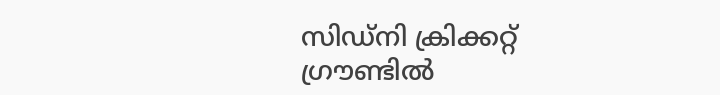സിഡ്‌നി ക്രിക്കറ്റ്‌ ഗ്രൗണ്ടില്‍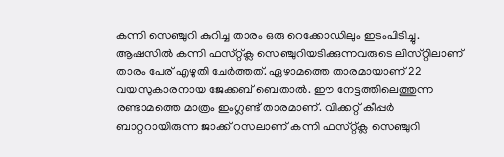കന്നി സെഞ്ചുറി കുറിച്ച താരം ഒരു റെക്കോഡിലും ഇടംപിടിച്ചു. ആഷസില്‍ കന്നി ഫസ്‌റ്റ്ക്ല സെഞ്ചുറിയടിക്കുന്നവരുടെ ലിസ്‌റ്റിലാണ്‌ താരം പേര്‌ എഴുതി ചേര്‍ത്തത്‌. ഏഴാമത്തെ താരമായാണ്‌ 22 വയസുകാരനായ ജേക്കബ്‌ ബെതാല്‍. ഈ നേട്ടത്തിലെത്തുന്ന രണ്ടാമത്തെ മാത്രം ഇംഗ്ലണ്ട്‌ താരമാണ്‌. വിക്കറ്റ്‌ കീപ്പര്‍ ബാറ്ററായിരുന്ന ജാക്ക്‌ റസലാണ്‌ കന്നി ഫസ്‌റ്റ്ക്ല സെഞ്ചുറി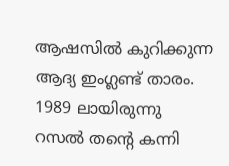ആഷസില്‍ കുറിക്കുന്ന ആദ്യ ഇംഗ്ലണ്ട്‌ താരം. 1989 ലായിരുന്നു റസല്‍ തന്റെ കന്നി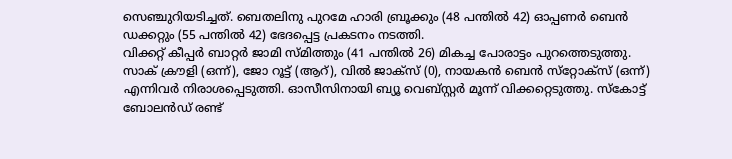സെഞ്ചുറിയടിച്ചത്‌. ബെതലിനു പുറമേ ഹാരി ബ്രൂക്കും (48 പന്തില്‍ 42) ഓപ്പണര്‍ ബെന്‍ ഡക്കറ്റും (55 പന്തില്‍ 42) ഭേദപ്പെട്ട പ്രകടനം നടത്തി.
വിക്കറ്റ്‌ കീപ്പര്‍ ബാറ്റര്‍ ജാമി സ്‌മിത്തും (41 പന്തില്‍ 26) മികച്ച പോരാട്ടം പുറത്തെടുത്തു. സാക്‌ ക്രൗളി (ഒന്ന്‌), ജോ റൂട്ട്‌ (ആറ്‌), വില്‍ ജാക്‌സ് (0), നായകന്‍ ബെന്‍ സ്‌റ്റോക്‌സ് (ഒന്ന്‌) എന്നിവര്‍ നിരാശപ്പെടുത്തി. ഓസീസിനായി ബ്യൂ വെബ്‌സ്റ്റര്‍ മൂന്ന്‌ വിക്കറ്റെടുത്തു. സ്‌കോട്ട്‌ ബോലന്‍ഡ്‌ രണ്ട്‌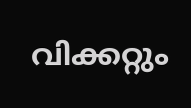വിക്കറ്റും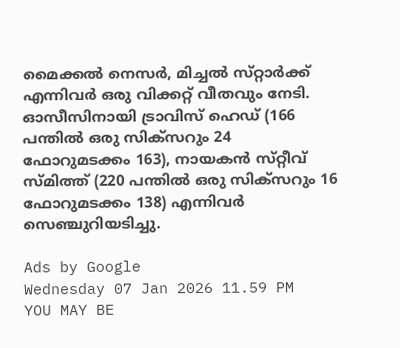മൈക്കല്‍ നെസര്‍, മിച്ചല്‍ സ്‌റ്റാര്‍ക്ക്‌ എന്നിവര്‍ ഒരു വിക്കറ്റ്‌ വീതവും നേടി. ഓസീസിനായി ട്രാവിസ്‌ ഹെഡ്‌ (166 പന്തില്‍ ഒരു സിക്‌സറും 24 ഫോറുമടക്കം 163), നായകന്‍ സ്‌റ്റീവ്‌ സ്‌മിത്ത്‌ (220 പന്തില്‍ ഒരു സിക്‌സറും 16 ഫോറുമടക്കം 138) എന്നിവര്‍ സെഞ്ചുറിയടിച്ചു.

Ads by Google
Wednesday 07 Jan 2026 11.59 PM
YOU MAY BE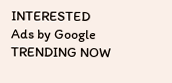INTERESTED
Ads by Google
TRENDING NOW